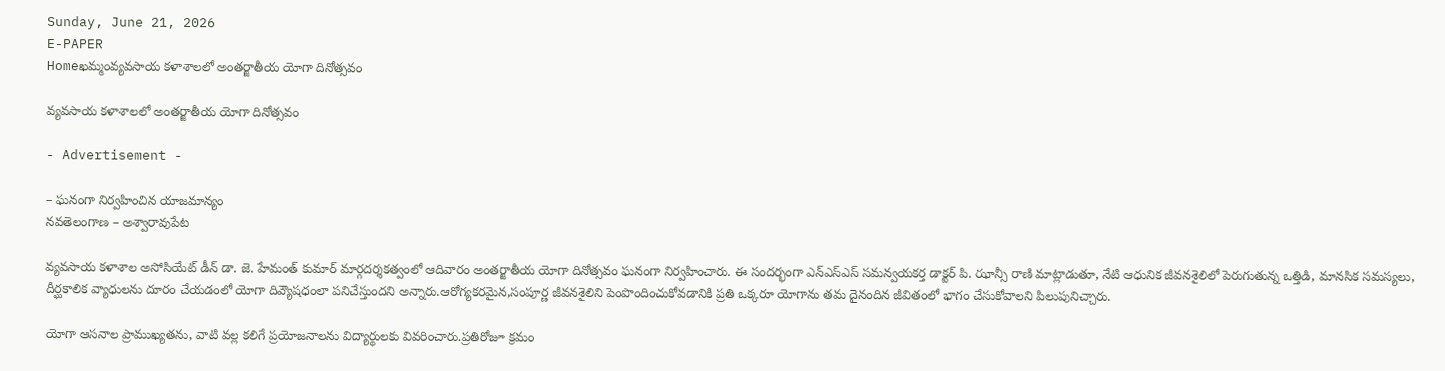Sunday, June 21, 2026
E-PAPER
Homeఖమ్మంవ్యవసాయ కళాశాలలో అంతర్జాతీయ యోగా దినోత్సవం

వ్యవసాయ కళాశాలలో అంతర్జాతీయ యోగా దినోత్సవం

- Advertisement -

– ఘనంగా నిర్వహించిన యాజమాన్యం
నవతెలంగాణ – అశ్వారావుపేట

వ్యవసాయ కళాశాల అసోసియేట్ డీన్ డా. జె. హేమంత్ కుమార్ మార్గదర్శకత్వంలో ఆదివారం అంతర్జాతీయ యోగా దినోత్సవం ఘనంగా నిర్వహించారు. ఈ సందర్భంగా ఎన్‌ఎస్‌ఎస్ సమన్వయకర్త డాక్టర్ పి. ఝాన్సీ రాణి మాట్లాడుతూ, నేటి ఆధునిక జీవనశైలిలో పెరుగుతున్న ఒత్తిడి, మానసిక సమస్యలు, దీర్ఘకాలిక వ్యాధులను దూరం చేయడంలో యోగా దివ్యౌషధంలా పనిచేస్తుందని అన్నారు.ఆరోగ్యకరమైన,సంపూర్ణ జీవనశైలిని పెంపొందించుకోవడానికి ప్రతి ఒక్కరూ యోగాను తమ దైనందిన జీవితంలో భాగం చేసుకోవాలని పిలుపునిచ్చారు.

యోగా ఆసనాల ప్రాముఖ్యతను, వాటి వల్ల కలిగే ప్రయోజనాలను విద్యార్థులకు వివరించారు.ప్రతిరోజూ క్రమం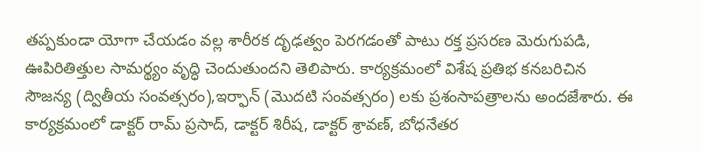తప్పకుండా యోగా చేయడం వల్ల శారీరక దృఢత్వం పెరగడంతో పాటు రక్త ప్రసరణ మెరుగుపడి, ఊపిరితిత్తుల సామర్థ్యం వృద్ధి చెందుతుందని తెలిపారు. కార్యక్రమంలో విశేష ప్రతిభ కనబరిచిన సౌజన్య (ద్వితీయ సంవత్సరం),ఇర్ఫాన్ (మొదటి సంవత్సరం) లకు ప్రశంసాపత్రాలను అందజేశారు. ఈ కార్యక్రమంలో డాక్టర్ రామ్ ప్రసాద్, డాక్టర్ శిరీష, డాక్టర్ శ్రావణ్, బోధనేతర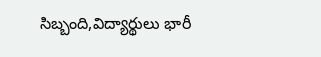సిబ్బంది,విద్యార్థులు భారీ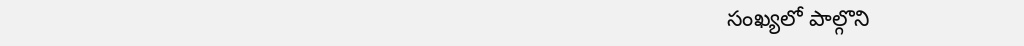సంఖ్యలో పాల్గొని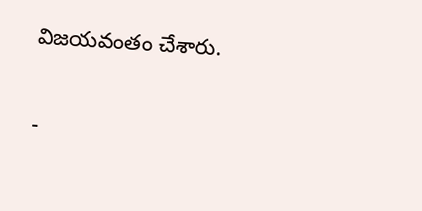విజయవంతం చేశారు.

-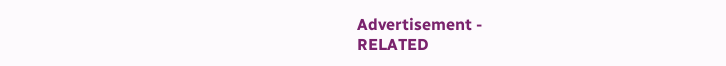Advertisement -
RELATED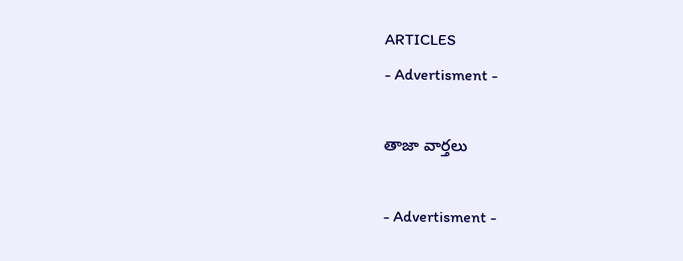ARTICLES
- Advertisment -

తాజా వార్తలు

- Advertisment -